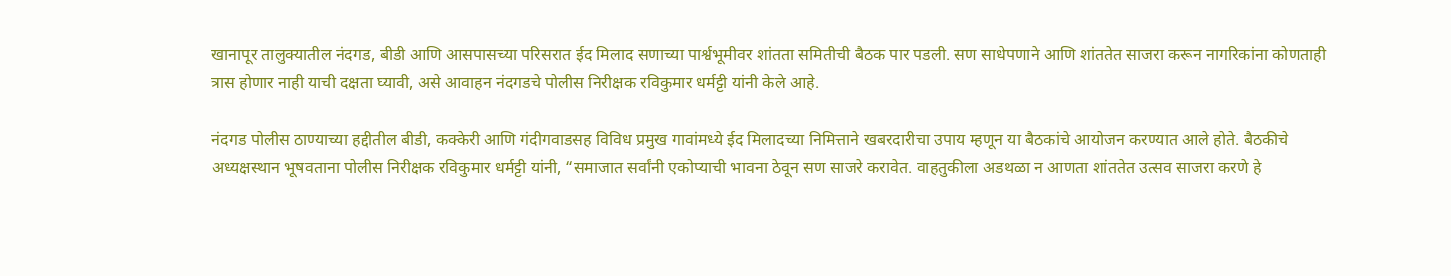खानापूर तालुक्यातील नंदगड, बीडी आणि आसपासच्या परिसरात ईद मिलाद सणाच्या पार्श्वभूमीवर शांतता समितीची बैठक पार पडली. सण साधेपणाने आणि शांततेत साजरा करून नागरिकांना कोणताही त्रास होणार नाही याची दक्षता घ्यावी, असे आवाहन नंदगडचे पोलीस निरीक्षक रविकुमार धर्मट्टी यांनी केले आहे.

नंदगड पोलीस ठाण्याच्या हद्दीतील बीडी, कक्केरी आणि गंदीगवाडसह विविध प्रमुख गावांमध्ये ईद मिलादच्या निमित्ताने खबरदारीचा उपाय म्हणून या बैठकांचे आयोजन करण्यात आले होते. बैठकीचे अध्यक्षस्थान भूषवताना पोलीस निरीक्षक रविकुमार धर्मट्टी यांनी, “समाजात सर्वांनी एकोप्याची भावना ठेवून सण साजरे करावेत. वाहतुकीला अडथळा न आणता शांततेत उत्सव साजरा करणे हे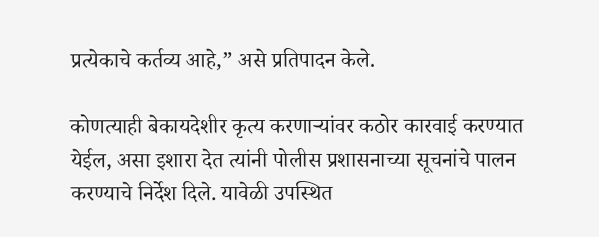प्रत्येकाचे कर्तव्य आहे,” असे प्रतिपादन केले.

कोणत्याही बेकायदेशीर कृत्य करणाऱ्यांवर कठोर कारवाई करण्यात येईल, असा इशारा देत त्यांनी पोलीस प्रशासनाच्या सूचनांचे पालन करण्याचे निर्देश दिले. यावेळी उपस्थित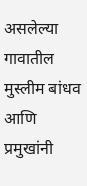असलेल्या गावातील मुस्लीम बांधव आणि प्रमुखांनी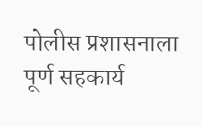पोलीस प्रशासनाला पूर्ण सहकार्य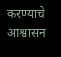करण्याचे आश्वासन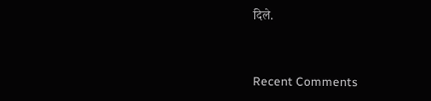दिले.


Recent Comments